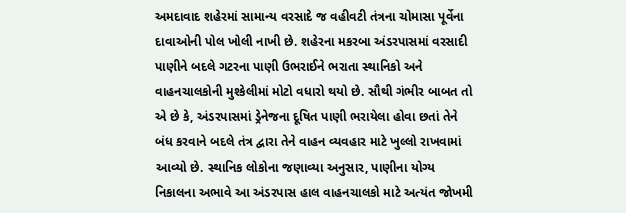અમદાવાદ શહેરમાં સામાન્ય વરસાદે જ વહીવટી તંત્રના ચોમાસા પૂર્વેના દાવાઓની પોલ ખોલી નાખી છે. શહેરના મકરબા અંડરપાસમાં વરસાદી પાણીને બદલે ગટરના પાણી ઉભરાઈને ભરાતા સ્થાનિકો અને વાહનચાલકોની મુશ્કેલીમાં મોટો વધારો થયો છે. સૌથી ગંભીર બાબત તો એ છે કે, અંડરપાસમાં ડ્રેનેજના દૂષિત પાણી ભરાયેલા હોવા છતાં તેને બંધ કરવાને બદલે તંત્ર દ્વારા તેને વાહન વ્યવહાર માટે ખુલ્લો રાખવામાં આવ્યો છે. સ્થાનિક લોકોના જણાવ્યા અનુસાર, પાણીના યોગ્ય નિકાલના અભાવે આ અંડરપાસ હાલ વાહનચાલકો માટે અત્યંત જોખમી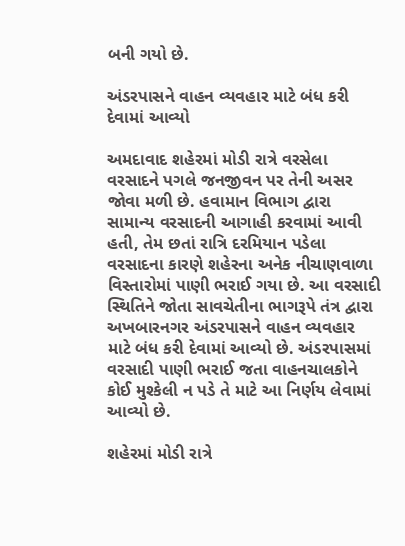બની ગયો છે.

અંડરપાસને વાહન વ્યવહાર માટે બંધ કરી દેવામાં આવ્યો

અમદાવાદ શહેરમાં મોડી રાત્રે વરસેલા વરસાદને પગલે જનજીવન પર તેની અસર જોવા મળી છે. હવામાન વિભાગ દ્વારા સામાન્ય વરસાદની આગાહી કરવામાં આવી હતી, તેમ છતાં રાત્રિ દરમિયાન પડેલા વરસાદના કારણે શહેરના અનેક નીચાણવાળા વિસ્તારોમાં પાણી ભરાઈ ગયા છે. આ વરસાદી સ્થિતિને જોતા સાવચેતીના ભાગરૂપે તંત્ર દ્વારા અખબારનગર અંડરપાસને વાહન વ્યવહાર માટે બંધ કરી દેવામાં આવ્યો છે. અંડરપાસમાં વરસાદી પાણી ભરાઈ જતા વાહનચાલકોને કોઈ મુશ્કેલી ન પડે તે માટે આ નિર્ણય લેવામાં આવ્યો છે.

શહેરમાં મોડી રાત્રે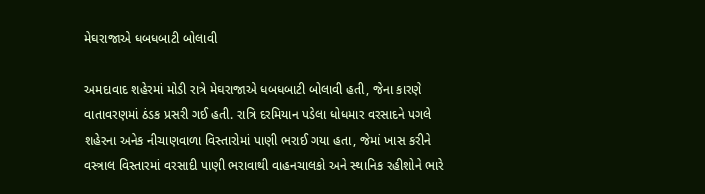મેઘરાજાએ ધબધબાટી બોલાવી

અમદાવાદ શહેરમાં મોડી રાત્રે મેઘરાજાએ ધબધબાટી બોલાવી હતી, જેના કારણે વાતાવરણમાં ઠંડક પ્રસરી ગઈ હતી. રાત્રિ દરમિયાન પડેલા ધોધમાર વરસાદને પગલે શહેરના અનેક નીચાણવાળા વિસ્તારોમાં પાણી ભરાઈ ગયા હતા, જેમાં ખાસ કરીને વસ્ત્રાલ વિસ્તારમાં વરસાદી પાણી ભરાવાથી વાહનચાલકો અને સ્થાનિક રહીશોને ભારે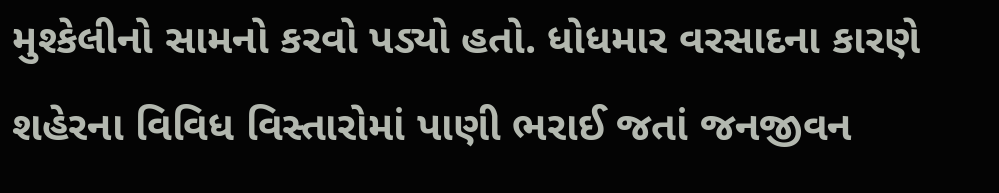મુશ્કેલીનો સામનો કરવો પડ્યો હતો. ધોધમાર વરસાદના કારણે શહેરના વિવિધ વિસ્તારોમાં પાણી ભરાઈ જતાં જનજીવન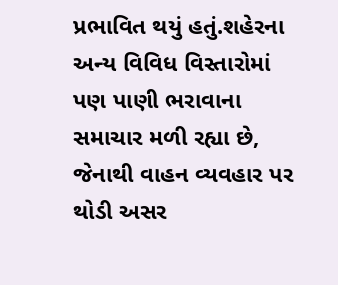પ્રભાવિત થયું હતું.શહેરના અન્ય વિવિધ વિસ્તારોમાં પણ પાણી ભરાવાના સમાચાર મળી રહ્યા છે, જેનાથી વાહન વ્યવહાર પર થોડી અસર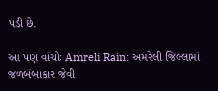પડી છે.

આ પણ વાંચોઃ Amreli Rain: અમરેલી જિલ્લામાં જળબંબાકાર જેવી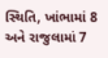સ્થિતિ, ખાંભામાં 8 અને રાજુલામાં 7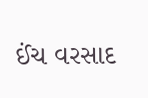ઈંચ વરસાદ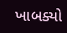ખાબક્યો